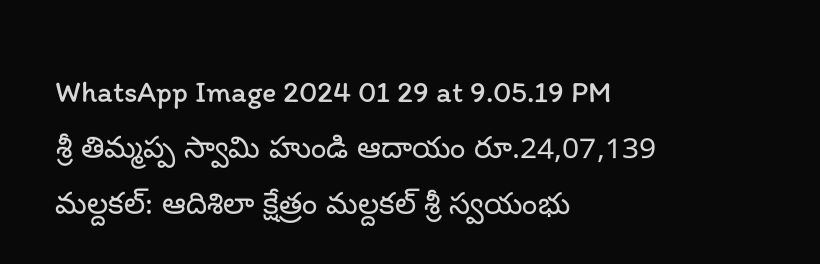WhatsApp Image 2024 01 29 at 9.05.19 PM
శ్రీ తిమ్మప్ప స్వామి హుండి ఆదాయం రూ.24,07,139
మల్దకల్: ఆదిశిలా క్షేత్రం మల్దకల్ శ్రీ స్వయంభు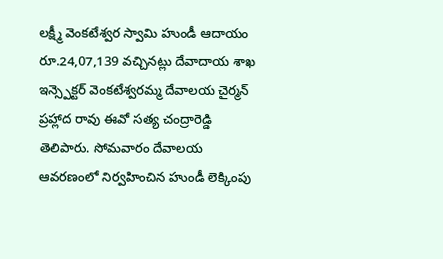లక్ష్మీ వెంకటేశ్వర స్వామి హుండీ ఆదాయం రూ.24,07,139 వచ్చినట్లు దేవాదాయ శాఖ ఇన్స్పెక్టర్ వెంకటేశ్వరమ్మ దేవాలయ చైర్మన్ ప్రహ్లాద రావు ఈవో సత్య చంద్రారెడ్డి తెలిపారు. సోమవారం దేవాలయ ఆవరణంలో నిర్వహించిన హుండీ లెక్కింపు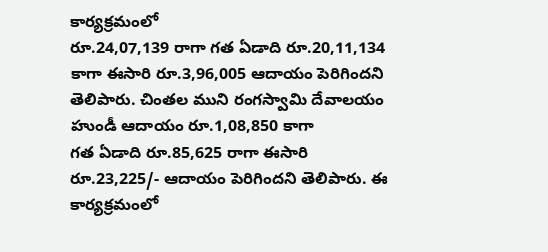కార్యక్రమంలో
రూ.24,07,139 రాగా గత ఏడాది రూ.20,11,134 కాగా ఈసారి రూ.3,96,005 ఆదాయం పెరిగిందని తెలిపారు. చింతల ముని రంగస్వామి దేవాలయం హుండీ ఆదాయం రూ.1,08,850 కాగా
గత ఏడాది రూ.85,625 రాగా ఈసారి రూ.23,225/- ఆదాయం పెరిగిందని తెలిపారు. ఈ కార్యక్రమంలో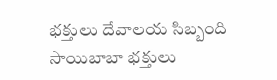భక్తులు దేవాలయ సిబ్బంది సాయిబాబా భక్తులు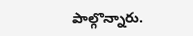పాల్గొన్నారు.